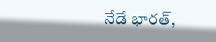నేడే భారత్,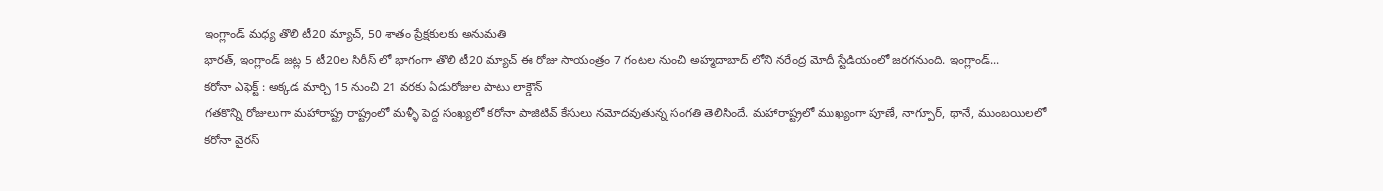ఇంగ్లాండ్ మధ్య తొలి టీ20 మ్యాచ్, 50 శాతం ప్రేక్షకులకు అనుమతి
భారత్, ఇంగ్లాండ్ జట్ల 5 టీ20ల సిరీస్ లో భాగంగా తొలి టీ20 మ్యాచ్ ఈ రోజు సాయంత్రం 7 గంటల నుంచి అహ్మదాబాద్ లోని నరేంద్ర మోదీ స్టేడియంలో జరగనుంది. ఇంగ్లాండ్...
కరోనా ఎఫెక్ట్ : అక్కడ మార్చి 15 నుంచి 21 వరకు ఏడురోజుల పాటు లాక్డౌన్
గతకొన్ని రోజులుగా మహారాష్ట్ర రాష్ట్రంలో మళ్ళీ పెద్ద సంఖ్యలో కరోనా పాజిటివ్ కేసులు నమోదవుతున్న సంగతి తెలిసిందే. మహారాష్ట్రలో ముఖ్యంగా పూణే, నాగ్పూర్, థానే, ముంబయిలలో కరోనా వైరస్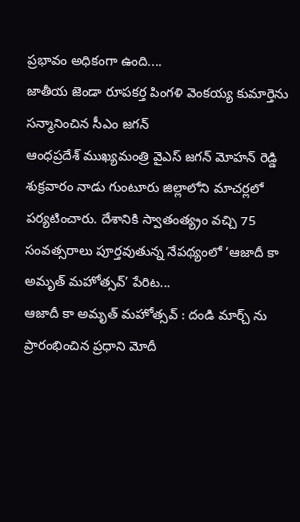ప్రభావం అధికంగా ఉంది....
జాతీయ జెండా రూపకర్త పింగళి వెంకయ్య కుమార్తెను సన్మానించిన సీఎం జగన్
ఆంధప్రదేశ్ ముఖ్యమంత్రి వైఎస్ జగన్ మోహన్ రెడ్డి శుక్రవారం నాడు గుంటూరు జిల్లాలోని మాచర్లలో పర్యటించారు. దేశానికి స్వాతంత్య్రం వచ్చి 75 సంవత్సరాలు పూర్తవుతున్న నేపథ్యంలో ‘ఆజాదీ కా అమృత్ మహోత్సవ్’ పేరిట...
ఆజాదీ కా అమృత్ మహోత్సవ్ : దండి మార్చ్ ను ప్రారంభించిన ప్రధాని మోదీ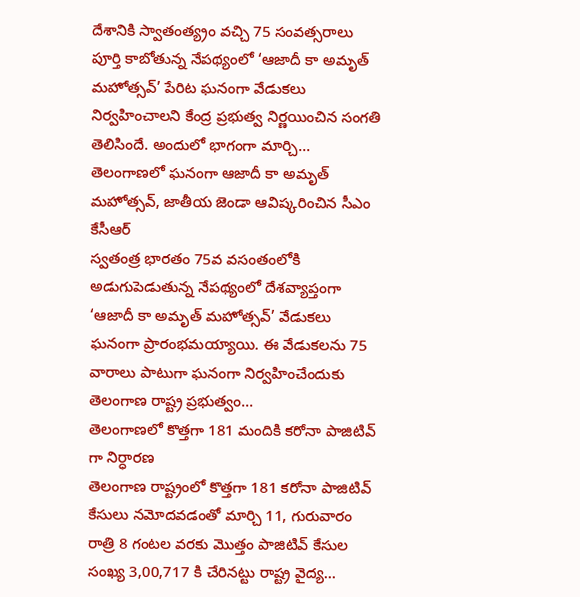దేశానికి స్వాతంత్య్రం వచ్చి 75 సంవత్సరాలు పూర్తి కాబోతున్న నేపథ్యంలో ‘ఆజాదీ కా అమృత్ మహోత్సవ్’ పేరిట ఘనంగా వేడుకలు నిర్వహించాలని కేంద్ర ప్రభుత్వ నిర్ణయించిన సంగతి తెలిసిందే. అందులో భాగంగా మార్చి...
తెలంగాణలో ఘనంగా ఆజాదీ కా అమృత్ మహోత్సవ్, జాతీయ జెండా ఆవిష్కరించిన సీఎం కేసీఆర్
స్వతంత్ర భారతం 75వ వసంతంలోకి అడుగుపెడుతున్న నేపథ్యంలో దేశవ్యాప్తంగా ‘ఆజాదీ కా అమృత్ మహోత్సవ్’ వేడుకలు ఘనంగా ప్రారంభమయ్యాయి. ఈ వేడుకలను 75 వారాలు పాటుగా ఘనంగా నిర్వహించేందుకు తెలంగాణ రాష్ట్ర ప్రభుత్వం...
తెలంగాణలో కొత్తగా 181 మందికి కరోనా పాజిటివ్ గా నిర్ధారణ
తెలంగాణ రాష్ట్రంలో కొత్తగా 181 కరోనా పాజిటివ్ కేసులు నమోదవడంతో మార్చి 11, గురువారం రాత్రి 8 గంటల వరకు మొత్తం పాజిటివ్ కేసుల సంఖ్య 3,00,717 కి చేరినట్టు రాష్ట్ర వైద్య...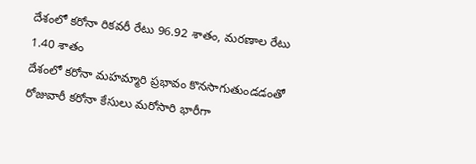దేశంలో కరోనా రికవరీ రేటు 96.92 శాతం, మరణాల రేటు 1.40 శాతం
దేశంలో కరోనా మహమ్మారి ప్రభావం కొనసాగుతుండడంతో రోజువారీ కరోనా కేసులు మరోసారి భారీగా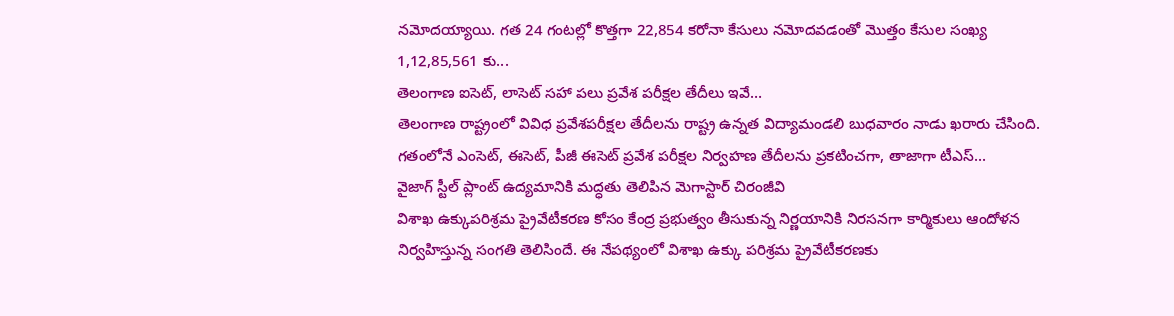నమోదయ్యాయి. గత 24 గంటల్లో కొత్తగా 22,854 కరోనా కేసులు నమోదవడంతో మొత్తం కేసుల సంఖ్య 1,12,85,561 కు...
తెలంగాణ ఐసెట్, లాసెట్ సహా పలు ప్రవేశ పరీక్షల తేదీలు ఇవే…
తెలంగాణ రాష్ట్రంలో వివిధ ప్రవేశపరీక్షల తేదీలను రాష్ట్ర ఉన్నత విద్యామండలి బుధవారం నాడు ఖరారు చేసింది. గతంలోనే ఎంసెట్, ఈసెట్, పీజీ ఈసెట్ ప్రవేశ పరీక్షల నిర్వహణ తేదీలను ప్రకటించగా, తాజాగా టీఎస్...
వైజాగ్ స్టీల్ ప్లాంట్ ఉద్యమానికి మద్ధతు తెలిపిన మెగాస్టార్ చిరంజీవి
విశాఖ ఉక్కుపరిశ్రమ ప్రైవేటీకరణ కోసం కేంద్ర ప్రభుత్వం తీసుకున్న నిర్ణయానికి నిరసనగా కార్మికులు ఆందోళన నిర్వహిస్తున్న సంగతి తెలిసిందే. ఈ నేపథ్యంలో విశాఖ ఉక్కు పరిశ్రమ ప్రైవేటీకరణకు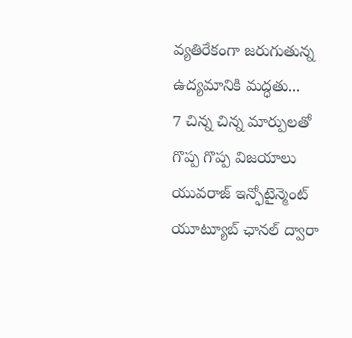వ్యతిరేకంగా జరుగుతున్న ఉద్యమానికి మద్ధతు...
7 చిన్న చిన్న మార్పులతో గొప్ప గొప్ప విజయాలు
యువరాజ్ ఇన్ఫోటైన్మెంట్ యూట్యూబ్ ఛానల్ ద్వారా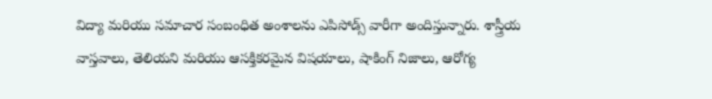విద్యా మరియు సమాచార సంబంధిత అంశాలను ఎపిసోడ్స్ వారీగా అందిస్తున్నారు. శాస్త్రీయ వాస్తవాలు, తెలియని మరియు ఆసక్తికరమైన విషయాలు, షాకింగ్ నిజాలు, ఆరోగ్య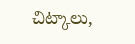చిట్కాలు,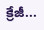క్రేజీ...